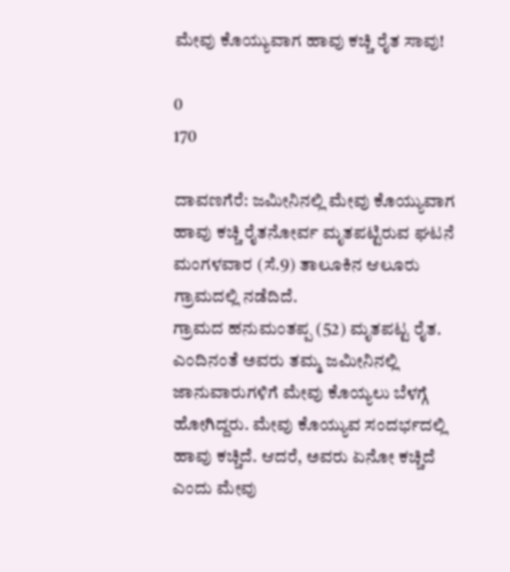ಮೇವು ಕೊಯ್ಯುವಾಗ ಹಾವು ಕಚ್ಚಿ ರೈತ ಸಾವು!

0
170

ದಾವಣಗೆರೆ: ಜಮೀನಿನಲ್ಲಿ ಮೇವು ಕೊಯ್ಯುವಾಗ ಹಾವು ಕಚ್ಚಿ ರೈತನೋರ್ವ ಮೃತಪಟ್ಟಿರುವ ಘಟನೆ ಮಂಗಳವಾರ (ಸೆ.9) ತಾಲೂಕಿನ ಆಲೂರು ಗ್ರಾಮದಲ್ಲಿ ನಡೆದಿದೆ.
ಗ್ರಾಮದ ಹನುಮಂತಪ್ಪ (52) ಮೃತಪಟ್ಟ ರೈತ. ಎಂದಿನಂತೆ ಅವರು ತಮ್ಮ ಜಮೀನಿನಲ್ಲಿ ಜಾನುವಾರುಗಳಿಗೆ ಮೇವು ಕೊಯ್ಯಲು ಬೆಳಗ್ಗೆ ಹೋಗಿದ್ದರು. ಮೇವು ಕೊಯ್ಯುವ ಸಂದರ್ಭದಲ್ಲಿ ಹಾವು ಕಚ್ಚಿದೆ. ಆದರೆ, ಅವರು ಏನೋ ಕಚ್ಚಿದೆ ಎಂದು ಮೇವು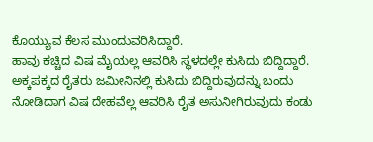ಕೊಯ್ಯುವ ಕೆಲಸ ಮುಂದುವರಿಸಿದ್ದಾರೆ.
ಹಾವು ಕಚ್ಚಿದ ವಿಷ ಮೈಯಲ್ಲ ಆವರಿಸಿ ಸ್ಥಳದಲ್ಲೇ ಕುಸಿದು ಬಿದ್ದಿದ್ದಾರೆ. ಅಕ್ಕಪಕ್ಕದ ರೈತರು ಜಮೀನಿನಲ್ಲಿ ಕುಸಿದು ಬಿದ್ದಿರುವುದನ್ನು ಬಂದು ನೋಡಿದಾಗ ವಿಷ ದೇಹವೆಲ್ಲ ಆವರಿಸಿ ರೈತ ಅಸುನೀಗಿರುವುದು ಕಂಡು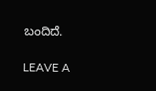ಬಂದಿದೆ.

LEAVE A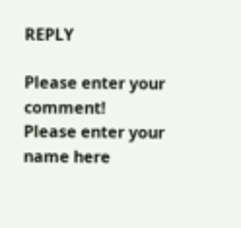REPLY

Please enter your comment!
Please enter your name here